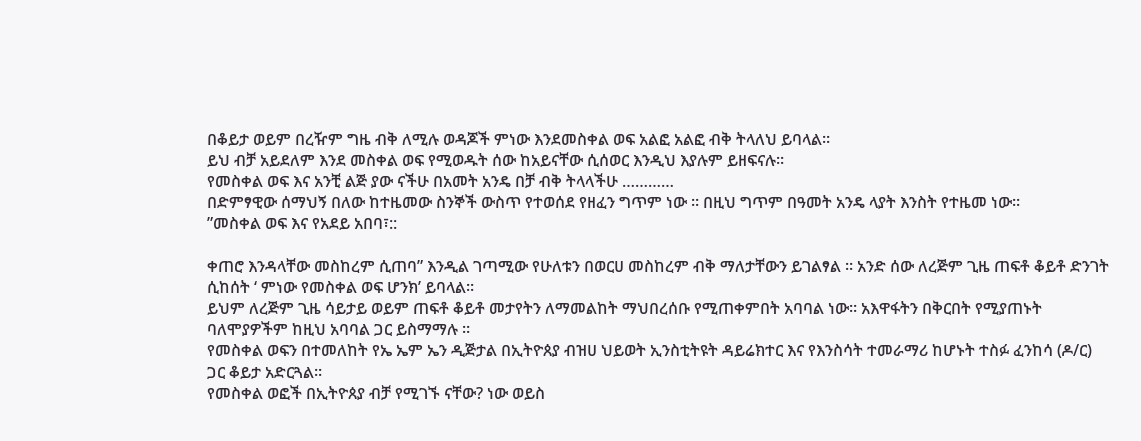በቆይታ ወይም በረዥም ግዜ ብቅ ለሚሉ ወዳጆች ምነው እንደመስቀል ወፍ አልፎ አልፎ ብቅ ትላለህ ይባላል።
ይህ ብቻ አይደለም እንደ መስቀል ወፍ የሚወዱት ሰው ከአይናቸው ሲሰወር እንዲህ እያሉም ይዘፍናሉ።
የመስቀል ወፍ እና አንቺ ልጅ ያው ናችሁ በአመት አንዴ በቻ ብቅ ትላላችሁ …………
በድምፃዊው ሰማህኝ በለው ከተዜመው ስንኞች ውስጥ የተወሰደ የዘፈን ግጥም ነው ። በዚህ ግጥም በዓመት አንዴ ላያት እንስት የተዜመ ነው።
”መስቀል ወፍ እና የአደይ አበባ፣::

ቀጠሮ እንዳላቸው መስከረም ሲጠባ” እንዲል ገጣሚው የሁለቱን በወርሀ መስከረም ብቅ ማለታቸውን ይገልፃል ። አንድ ሰው ለረጅም ጊዜ ጠፍቶ ቆይቶ ድንገት ሲከሰት ‘ ምነው የመስቀል ወፍ ሆንክ’ ይባላል።
ይህም ለረጅም ጊዜ ሳይታይ ወይም ጠፍቶ ቆይቶ መታየትን ለማመልከት ማህበረሰቡ የሚጠቀምበት አባባል ነው። አእዋፋትን በቅርበት የሚያጠኑት ባለሞያዎችም ከዚህ አባባል ጋር ይስማማሉ ።
የመስቀል ወፍን በተመለከት የኤ ኤም ኤን ዲጅታል በኢትዮጰያ ብዝሀ ህይወት ኢንስቲትዩት ዳይሬክተር እና የእንስሳት ተመራማሪ ከሆኑት ተስፉ ፈንከሳ (ዶ/ር) ጋር ቆይታ አድርጓል።
የመስቀል ወፎች በኢትዮጰያ ብቻ የሚገኙ ናቸው? ነው ወይስ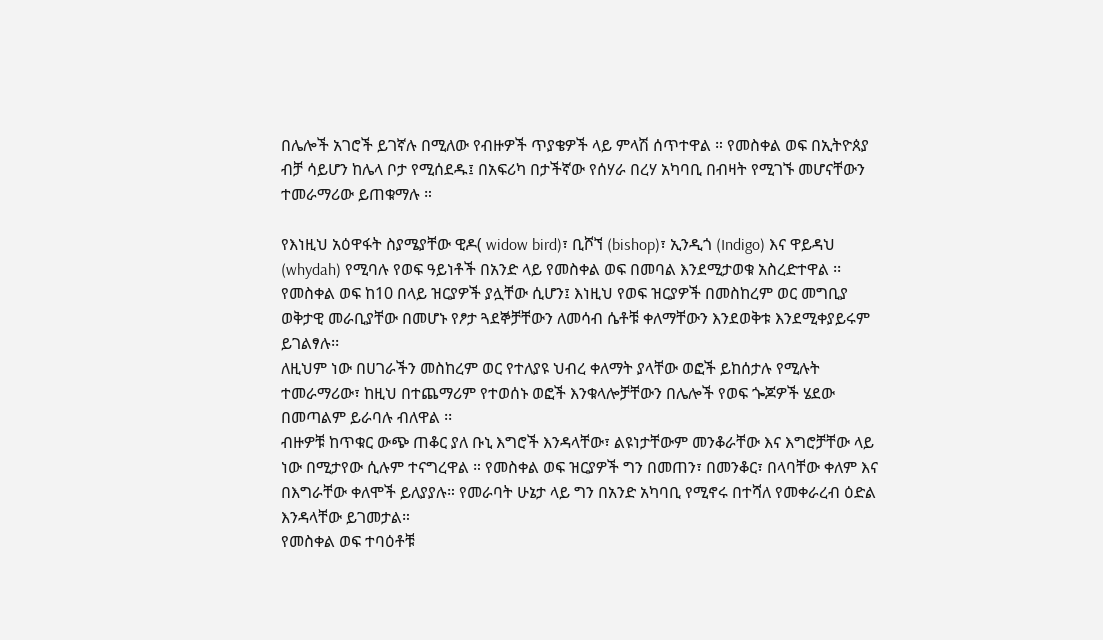በሌሎች አገሮች ይገኛሉ በሚለው የብዙዎች ጥያቄዎች ላይ ምላሽ ሰጥተዋል ። የመስቀል ወፍ በኢትዮጰያ ብቻ ሳይሆን ከሌላ ቦታ የሚሰደዱ፤ በአፍሪካ በታችኛው የሰሃራ በረሃ አካባቢ በብዛት የሚገኙ መሆናቸውን ተመራማሪው ይጠቁማሉ ።

የእነዚህ አዕዋፋት ስያሜያቸው ዊዶ( widow bird)፣ ቢሾኘ (bishop)፣ ኢንዲጎ (Indigo) እና ዋይዳህ (whydah) የሚባሉ የወፍ ዓይነቶች በአንድ ላይ የመስቀል ወፍ በመባል እንደሚታወቁ አስረድተዋል ፡፡
የመስቀል ወፍ ከ10 በላይ ዝርያዎች ያሏቸው ሲሆን፤ እነዚህ የወፍ ዝርያዎች በመስከረም ወር መግቢያ ወቅታዊ መራቢያቸው በመሆኑ የፆታ ጓደኞቻቸውን ለመሳብ ሴቶቹ ቀለማቸውን እንደወቅቱ እንደሚቀያይሩም ይገልፃሉ፡፡
ለዚህም ነው በሀገራችን መስከረም ወር የተለያዩ ህብረ ቀለማት ያላቸው ወፎች ይከሰታሉ የሚሉት ተመራማሪው፣ ከዚህ በተጨማሪም የተወሰኑ ወፎች እንቁላሎቻቸውን በሌሎች የወፍ ጐጆዎች ሄደው በመጣልም ይራባሉ ብለዋል ፡፡
ብዙዎቹ ከጥቁር ውጭ ጠቆር ያለ ቡኒ እግሮች እንዳላቸው፣ ልዩነታቸውም መንቆራቸው እና እግሮቻቸው ላይ ነው በሚታየው ሲሉም ተናግረዋል ። የመስቀል ወፍ ዝርያዎች ግን በመጠን፣ በመንቆር፣ በላባቸው ቀለም እና በእግራቸው ቀለሞች ይለያያሉ። የመራባት ሁኔታ ላይ ግን በአንድ አካባቢ የሚኖሩ በተሻለ የመቀራረብ ዕድል እንዳላቸው ይገመታል።
የመስቀል ወፍ ተባዕቶቹ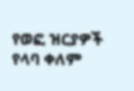የወፎ ዝርያዎች የላባ ቀለም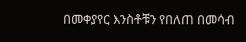በመቀያየር እንስቶቹን የበለጠ በመሳብ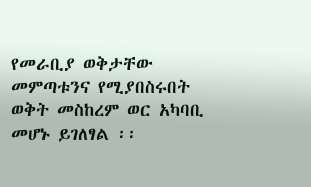የመራቢያ ወቅታቸው መምጣቱንና የሚያበስሩበት ወቅት መስከረም ወር አካባቢ መሆኑ ይገለፃል ፡፡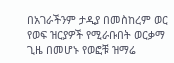በአገራችንም ታዲያ በመስከረም ወር የወፍ ዝርያዎች የሚራቡበት ወርቃማ ጊዜ በመሆኑ የወፎቹ ዝማሬ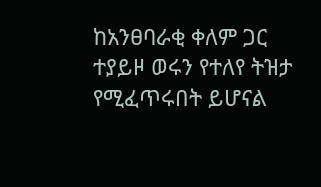ከአንፀባራቂ ቀለም ጋር ተያይዞ ወሩን የተለየ ትዝታ የሚፈጥሩበት ይሆናል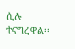ሲሉ ተናግረዋል፡፡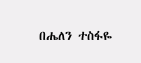በሔለን ተስፋዬ